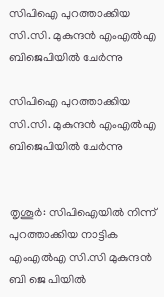സിപിഐ പുറത്താക്കിയ സി.സി. മുകുന്ദൻ എംഎൽഎ ബിജെപിയിൽ ചേർന്നു

സിപിഐ പുറത്താക്കിയ  സി.സി. മുകുന്ദൻ എംഎൽഎ ബിജെപിയിൽ ചേർന്നു


തൃശൂർ: സിപിഐയിൽ നിന്ന് പുറത്താക്കിയ നാട്ടിക എംഎൽഎ സി.സി മുകുന്ദൻ ബി ജെ പിയിൽ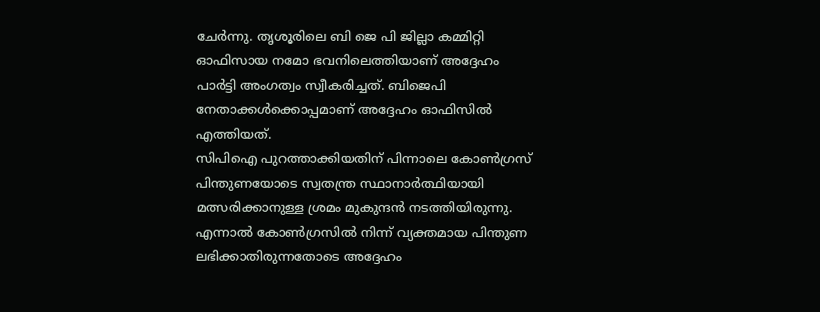ചേർന്നു. തൃശൂരിലെ ബി ജെ പി ജില്ലാ കമ്മിറ്റി ഓഫിസായ നമോ ഭവനിലെത്തിയാണ് അദ്ദേഹം പാർട്ടി അംഗത്വം സ്വീകരിച്ചത്. ബിജെപി നേതാക്കൾക്കൊപ്പമാണ് അദ്ദേഹം ഓഫിസിൽ എത്തിയത്.
സിപിഐ പുറത്താക്കിയതിന് പിന്നാലെ കോൺഗ്രസ് പിന്തുണയോടെ സ്വതന്ത്ര സ്ഥാനാർത്ഥിയായി മത്സരിക്കാനുള്ള ശ്രമം മുകുന്ദൻ നടത്തിയിരുന്നു. എന്നാൽ കോൺഗ്രസിൽ നിന്ന് വ്യക്തമായ പിന്തുണ ലഭിക്കാതിരുന്നതോടെ അദ്ദേഹം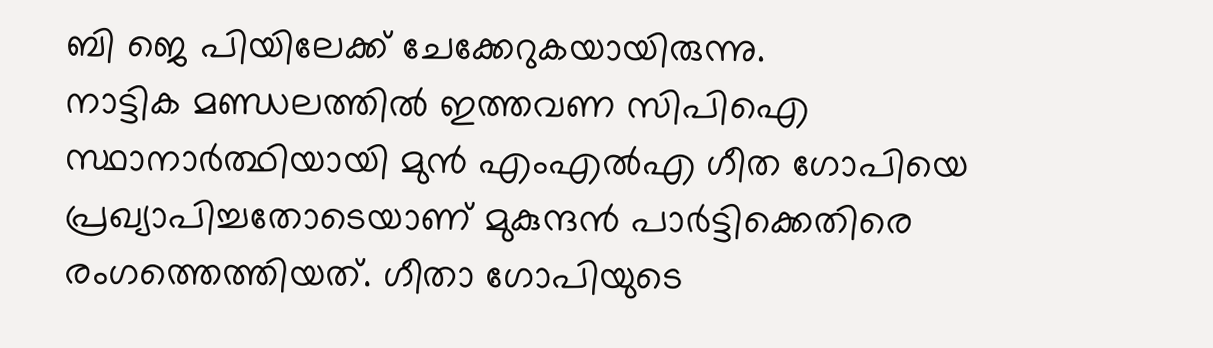ബി ജെ പിയിലേക്ക് ചേക്കേറുകയായിരുന്നു.
നാട്ടിക മണ്ഡലത്തിൽ ഇത്തവണ സിപിഐ സ്ഥാനാർത്ഥിയായി മുൻ എംഎൽഎ ഗീത ഗോപിയെ പ്രഖ്യാപിച്ചതോടെയാണ് മുകുന്ദൻ പാർട്ടിക്കെതിരെ രംഗത്തെത്തിയത്. ഗീതാ ഗോപിയുടെ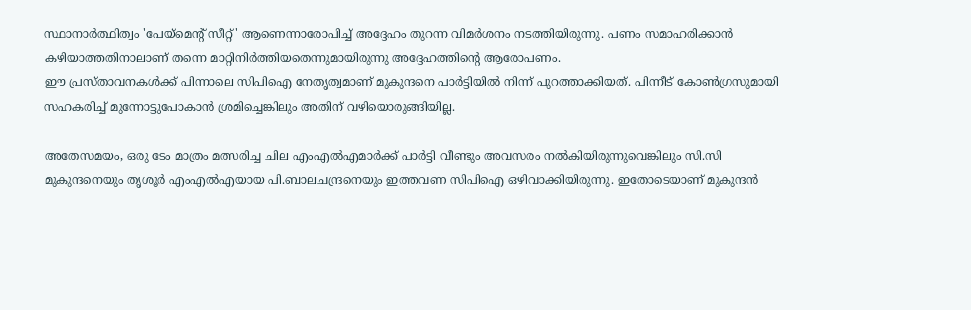സ്ഥാനാർത്ഥിത്വം 'പേയ്‌മെന്റ് സീറ്റ്' ആണെന്നാരോപിച്ച് അദ്ദേഹം തുറന്ന വിമർശനം നടത്തിയിരുന്നു. പണം സമാഹരിക്കാൻ കഴിയാത്തതിനാലാണ് തന്നെ മാറ്റിനിർത്തിയതെന്നുമായിരുന്നു അദ്ദേഹത്തിന്റെ ആരോപണം.
ഈ പ്രസ്താവനകൾക്ക് പിന്നാലെ സിപിഐ നേതൃത്വമാണ് മുകുന്ദനെ പാർട്ടിയിൽ നിന്ന് പുറത്താക്കിയത്. പിന്നീട് കോൺഗ്രസുമായി സഹകരിച്ച് മുന്നോട്ടുപോകാൻ ശ്രമിച്ചെങ്കിലും അതിന് വഴിയൊരുങ്ങിയില്ല.

അതേസമയം, ഒരു ടേം മാത്രം മത്സരിച്ച ചില എംഎൽഎമാർക്ക് പാർട്ടി വീണ്ടും അവസരം നൽകിയിരുന്നുവെങ്കിലും സി.സി മുകുന്ദനെയും തൃശൂർ എംഎൽഎയായ പി.ബാലചന്ദ്രനെയും ഇത്തവണ സിപിഐ ഒഴിവാക്കിയിരുന്നു. ഇതോടെയാണ് മുകുന്ദൻ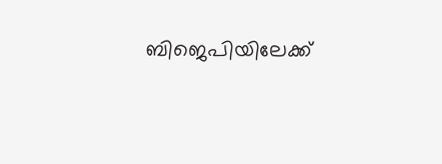ബിജെപിയിലേക്ക്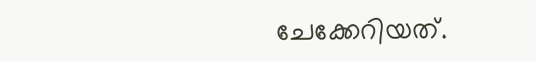ചേക്കേറിയത്.